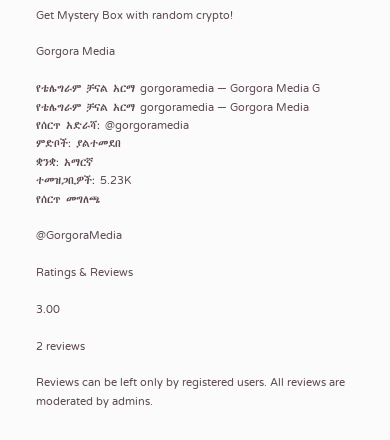Get Mystery Box with random crypto!

Gorgora Media

የቴሌግራም ቻናል አርማ gorgoramedia — Gorgora Media G
የቴሌግራም ቻናል አርማ gorgoramedia — Gorgora Media
የሰርጥ አድራሻ: @gorgoramedia
ምድቦች: ያልተመደበ
ቋንቋ: አማርኛ
ተመዝጋቢዎች: 5.23K
የሰርጥ መግለጫ

@GorgoraMedia

Ratings & Reviews

3.00

2 reviews

Reviews can be left only by registered users. All reviews are moderated by admins.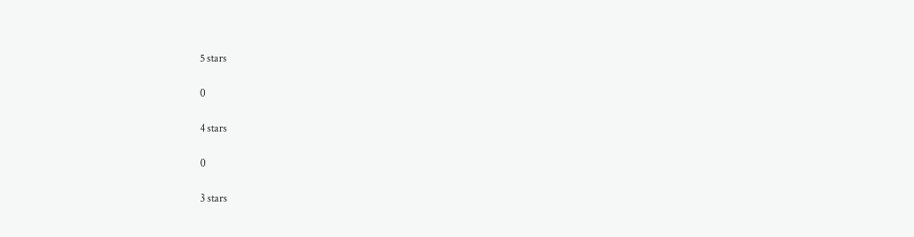5 stars

0

4 stars

0

3 stars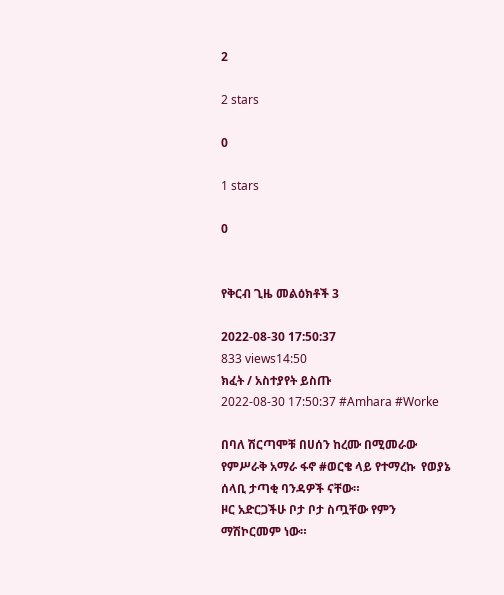2

2 stars

0

1 stars

0


የቅርብ ጊዜ መልዕክቶች 3

2022-08-30 17:50:37
833 views14:50
ክፈት / አስተያየት ይስጡ
2022-08-30 17:50:37 #Amhara #Worke

በባለ ሽርጣሞቹ በሀሰን ከረሙ በሚመራው የምሥራቅ አማራ ፋኖ #ወርቄ ላይ የተማረኩ  የወያኔ ሰላቢ ታጣቂ ባንዳዎች ናቸው።
ዞር አድርጋችሁ ቦታ ቦታ ስጧቸው የምን ማሽኮርመም ነው።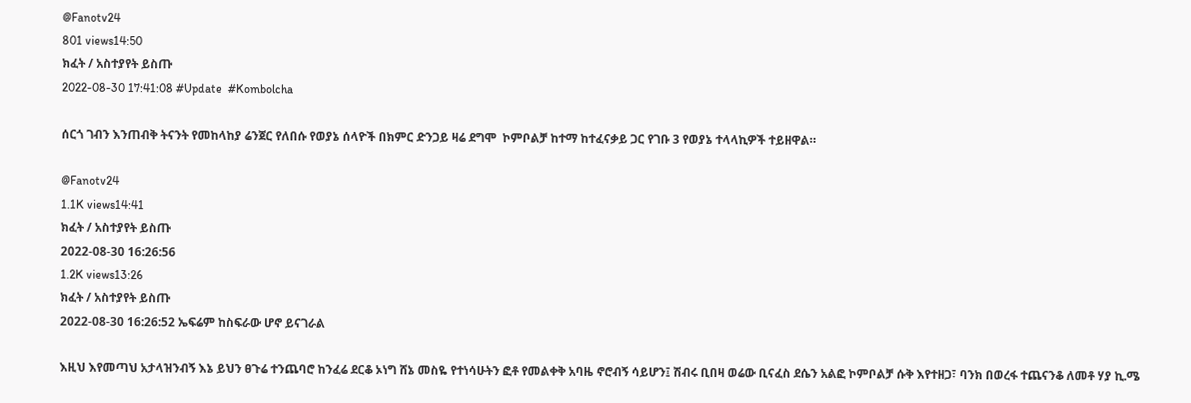@Fanotv24
801 views14:50
ክፈት / አስተያየት ይስጡ
2022-08-30 17:41:08 #Update  #Kombolcha

ሰርጎ ገብን እንጠብቅ ትናንት የመከላከያ ሬንጀር የለበሱ የወያኔ ሰላዮች በክምር ድንጋይ ዛሬ ደግሞ  ኮምቦልቻ ከተማ ከተፈናቃይ ጋር የገቡ 3 የወያኔ ተላላኪዎች ተይዘዋል።

@Fanotv24
1.1K views14:41
ክፈት / አስተያየት ይስጡ
2022-08-30 16:26:56
1.2K views13:26
ክፈት / አስተያየት ይስጡ
2022-08-30 16:26:52 ኤፍሬም ከስፍራው ሆኖ ይናገራል

እዚህ እየመጣህ አታላዝንብኝ እኔ ይህን ፀጉሬ ተንጨባሮ ከንፈሬ ደርቆ ኦነግ ሸኔ መስዬ የተነሳሁትን ፎቶ የመልቀቅ አባዜ ኖሮብኝ ሳይሆን፤ ሽብሩ ቢበዛ ወሬው ቢናፈስ ደሴን አልፎ ኮምቦልቻ ሱቅ እየተዘጋ፣ ባንክ በወረፋ ተጨናንቆ ለመቶ ሃያ ኪ.ሜ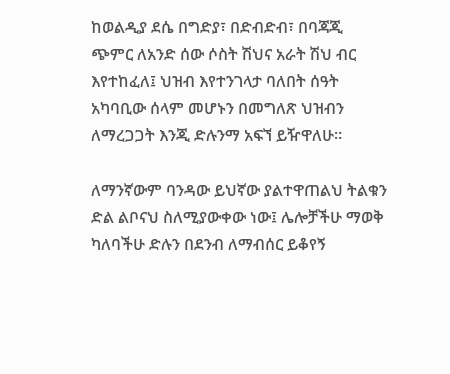ከወልዲያ ደሴ በግድያ፣ በድብድብ፣ በባጃጂ ጭምር ለአንድ ሰው ሶስት ሽህና አራት ሽህ ብር እየተከፈለ፤ ህዝብ እየተንገላታ ባለበት ሰዓት አካባቢው ሰላም መሆኑን በመግለጽ ህዝብን ለማረጋጋት እንጂ ድሉንማ አፍኘ ይዥዋለሁ።

ለማንኛውም ባንዳው ይህኛው ያልተዋጠልህ ትልቁን ድል ልቦናህ ስለሚያውቀው ነው፤ ሌሎቻችሁ ማወቅ ካለባችሁ ድሉን በደንብ ለማብሰር ይቆየኝ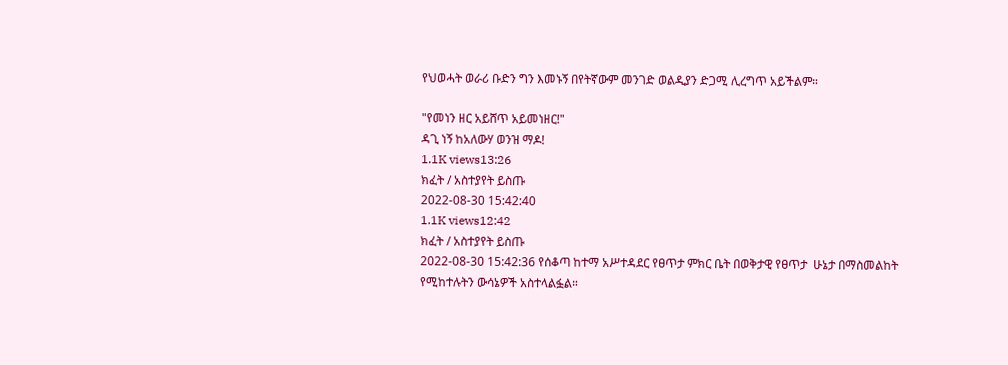የህወሓት ወራሪ ቡድን ግን እመኑኝ በየትኛውም መንገድ ወልዲያን ድጋሚ ሊረግጥ አይችልም።

"የመነን ዘር አይሸጥ አይመነዘር!"
ዳጊ ነኝ ከአለውሃ ወንዝ ማዶ!
1.1K views13:26
ክፈት / አስተያየት ይስጡ
2022-08-30 15:42:40
1.1K views12:42
ክፈት / አስተያየት ይስጡ
2022-08-30 15:42:36 የሰቆጣ ከተማ አሥተዳደር የፀጥታ ምክር ቤት በወቅታዊ የፀጥታ  ሁኔታ በማስመልከት የሚከተሉትን ውሳኔዎች አስተላልፏል።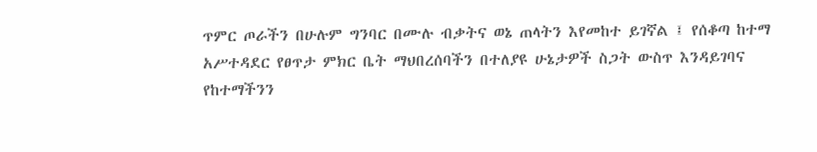ጥምር ጦራችን በሁሉም ግንባር በሙሉ ብቃትና ወኔ ጠላትን እየመከተ ይገኛል ፤ የሰቆጣ ከተማ አሥተዳደር የፀጥታ ምክር ቤት ማህበረሰባችን በተለያዩ ሁኔታዎች ስጋት ውስጥ እንዳይገባና የከተማችንን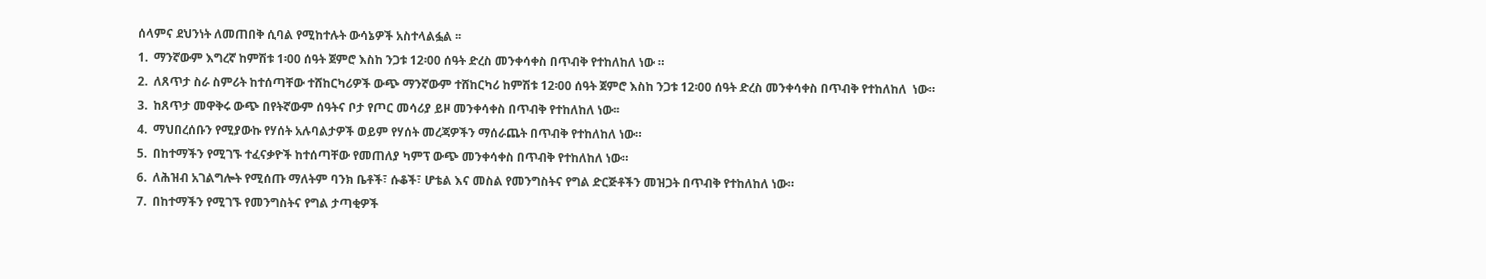ሰላምና ደህንነት ለመጠበቅ ሲባል የሚከተሉት ውሳኔዎች አስተላልፏል ፡፡
1.  ማንኛውም እግረኛ ከምሽቱ 1፡00 ሰዓት ጀምሮ እስከ ንጋቱ 12፡00 ሰዓት ድረስ መንቀሳቀስ በጥብቅ የተከለከለ ነው ።
2.  ለጸጥታ ስራ ስምሪት ከተሰጣቸው ተሸከርካሪዎች ውጭ ማንኛውም ተሸከርካሪ ከምሽቱ 12፡00 ሰዓት ጀምሮ እስከ ንጋቱ 12፡00 ሰዓት ድረስ መንቀሳቀስ በጥብቅ የተከለከለ  ነው።
3.  ከጸጥታ መዋቅሩ ውጭ በየትኛውም ሰዓትና ቦታ የጦር መሳሪያ ይዞ መንቀሳቀስ በጥብቅ የተከለከለ ነው፡፡
4.  ማህበረሰቡን የሚያውኩ የሃሰት አሉባልታዎች ወይም የሃሰት መረጃዎችን ማሰራጨት በጥብቅ የተከለከለ ነው።
5.  በከተማችን የሚገኙ ተፈናቃዮች ከተሰጣቸው የመጠለያ ካምፕ ውጭ መንቀሳቀስ በጥብቅ የተከለከለ ነው።
6.  ለሕዝብ አገልግሎት የሚሰጡ ማለትም ባንክ ቤቶች፣ ሱቆች፣ ሆቴል እና መስል የመንግስትና የግል ድርጅቶችን መዝጋት በጥብቅ የተከለከለ ነው።
7.  በከተማችን የሚገኙ የመንግስትና የግል ታጣቂዎች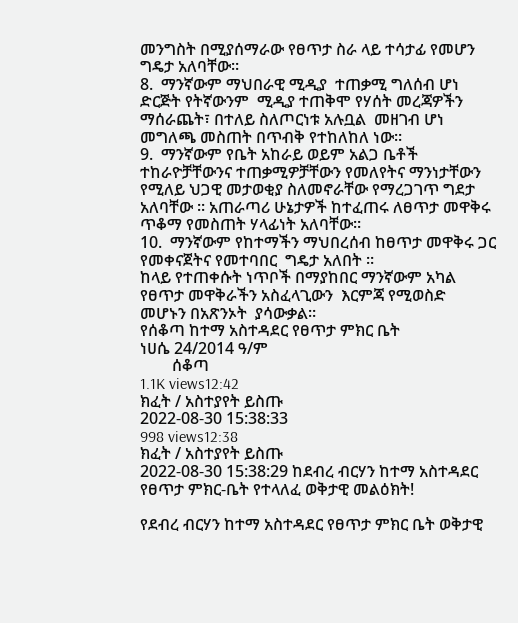መንግስት በሚያሰማራው የፀጥታ ስራ ላይ ተሳታፊ የመሆን ግዴታ አለባቸው።
8.  ማንኛውም ማህበራዊ ሚዲያ  ተጠቃሚ ግለሰብ ሆነ ድርጅት የትኛውንም  ሚዲያ ተጠቅሞ የሃሰት መረጃዎችን ማሰራጨት፣ በተለይ ስለጦርነቱ አሉቧል  መዘገብ ሆነ መግለጫ መስጠት በጥብቅ የተከለከለ ነው።
9.  ማንኛውም የቤት አከራይ ወይም አልጋ ቤቶች ተከራዮቻቸውንና ተጠቃሚዎቻቸውን የመለየትና ማንነታቸውን የሚለይ ህጋዊ መታወቂያ ስለመኖራቸው የማረጋገጥ ግደታ አለባቸው ፡፡ አጠራጣሪ ሁኔታዎች ከተፈጠሩ ለፀጥታ መዋቅሩ ጥቆማ የመስጠት ሃላፊነት አለባቸው።
10.  ማንኛውም የከተማችን ማህበረሰብ ከፀጥታ መዋቅሩ ጋር የመቀናጀትና የመተባበር  ግዴታ አለበት ።
ከላይ የተጠቀሱት ነጥቦች በማያከበር ማንኛውም አካል የፀጥታ መዋቅራችን አስፈላጊውን  እርምጃ የሚወስድ  መሆኑን በአጽንኦት  ያሳውቃል።
የሰቆጣ ከተማ አስተዳደር የፀጥታ ምክር ቤት
ነሀሴ 24/2014 ዓ/ም
        ሰቆጣ
1.1K views12:42
ክፈት / አስተያየት ይስጡ
2022-08-30 15:38:33
998 views12:38
ክፈት / አስተያየት ይስጡ
2022-08-30 15:38:29 ከደብረ ብርሃን ከተማ አስተዳደር የፀጥታ ምክር-ቤት የተላለፈ ወቅታዊ መልዕክት!

የደብረ ብርሃን ከተማ አስተዳደር የፀጥታ ምክር ቤት ወቅታዊ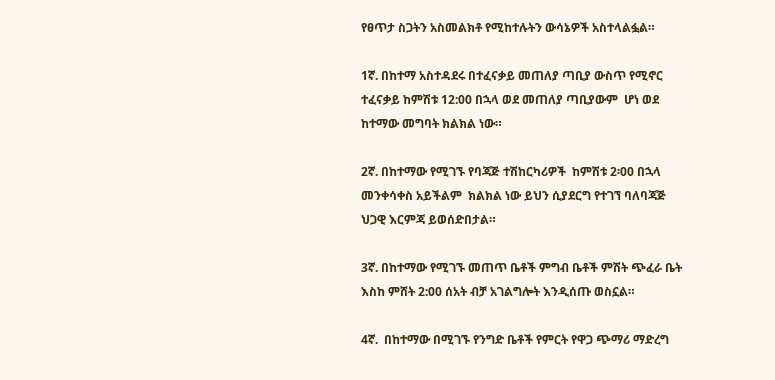የፀጥታ ስጋትን አስመልክቶ የሚከተሉትን ውሳኔዎች አስተላልፏል።

1ኛ. በከተማ አስተዳደሩ በተፈናቃይ መጠለያ ጣቢያ ውስጥ የሚኖር ተፈናቃይ ከምሽቱ 12:00 በኋላ ወደ መጠለያ ጣቢያውም  ሆነ ወደ ከተማው መግባት ክልክል ነው።

2ኛ. በከተማው የሚገኙ የባጃጅ ተሽከርካሪዎች  ከምሽቱ 2፡00 በኋላ መንቀሳቀስ አይችልም  ክልክል ነው ይህን ሲያደርግ የተገኘ ባለባጃጅ ህጋዊ እርምጃ ይወሰድበታል።

3ኛ. በከተማው የሚገኙ መጠጥ ቤቶች ምግብ ቤቶች ምሽት ጭፈራ ቤት እስከ ምሸት 2:00 ሰአት ብቻ አገልግሎት እንዲሰጡ ወስኗል።

4ኛ.  በከተማው በሚገኙ የንግድ ቤቶች የምርት የዋጋ ጭማሪ ማድረግ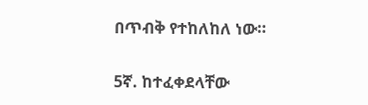በጥብቅ የተከለከለ ነው።

5ኛ. ከተፈቀደላቸው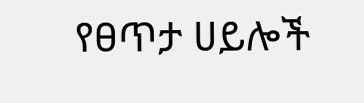የፀጥታ ሀይሎች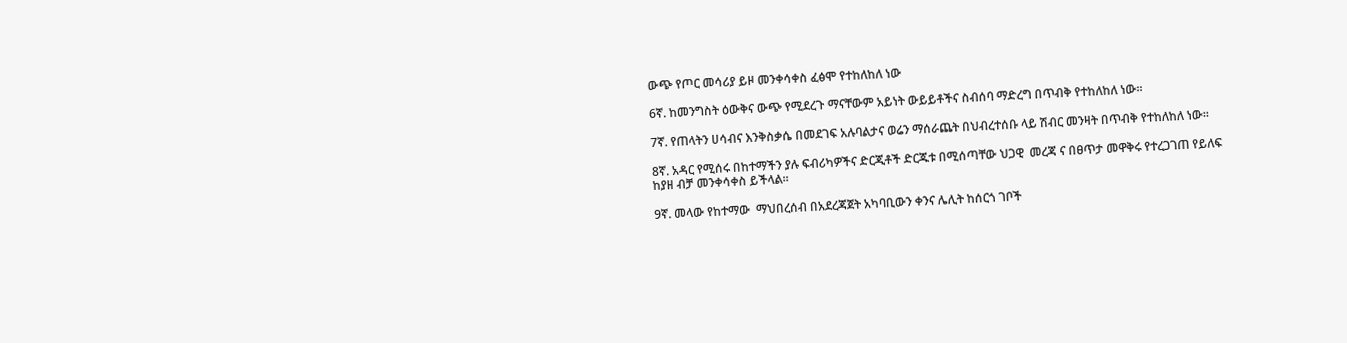ውጭ የጦር መሳሪያ ይዞ መንቀሳቀስ ፈፅሞ የተከለከለ ነው

6ኛ. ከመንግስት ዕውቅና ውጭ የሚደረጉ ማናቸውም አይነት ውይይቶችና ስብሰባ ማድረግ በጥብቅ የተከለከለ ነው፡፡

7ኛ. የጠላትን ሀሳብና እንቅስቃሴ በመደገፍ አሉባልታና ወሬን ማሰራጨት በህብረተሰቡ ላይ ሽብር መንዛት በጥብቅ የተከለከለ ነው።

8ኛ. አዳር የሚሰሩ በከተማችን ያሉ ፍብሪካዎችና ድርጂቶች ድርጁቱ በሚሰጣቸው ህጋዊ  መረጃ ና በፀጥታ መዋቅሩ የተረጋገጠ የይለፍ ከያዘ ብቻ መንቀሳቀስ ይችላል፡፡

9ኛ. መላው የከተማው  ማህበረሰብ በአደረጃጀት አካባቢውን ቀንና ሌሊት ከሰርጎ ገቦች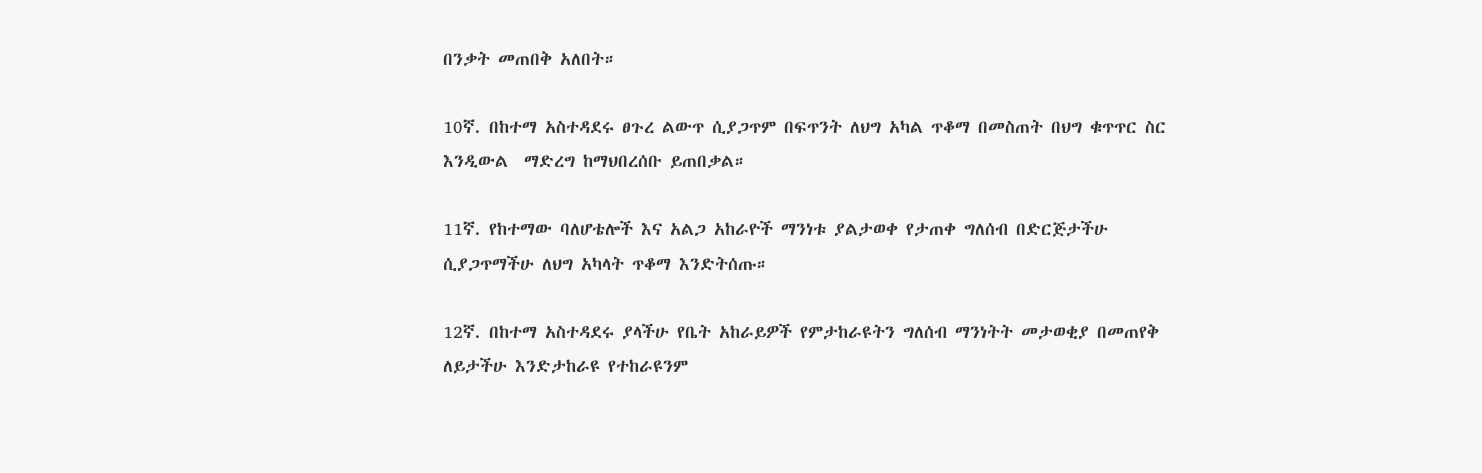በንቃት መጠበቅ አለበት።

10ኛ. በከተማ አስተዳደሩ ፀጉረ ልውጥ ሲያጋጥም በፍጥንት ለህግ አካል ጥቆማ በመስጠት በህግ ቁጥጥር ስር እንዲውል  ማድረግ ከማህበረሰቡ ይጠበቃል።

11ኛ. የከተማው ባለሆቴሎች እና አልጋ አከራዮች ማንነቱ ያልታወቀ የታጠቀ ግለሰብ በድርጅታችሁ ሲያጋጥማችሁ ለህግ አካላት ጥቆማ እንድትሰጡ።

12ኛ. በከተማ አስተዳደሩ ያላችሁ የቤት አከራይዎች የምታከራዩትን ግለሰብ ማንነትት መታወቂያ በመጠየቅ ለይታችሁ እንድታከራዩ የተከራዩንም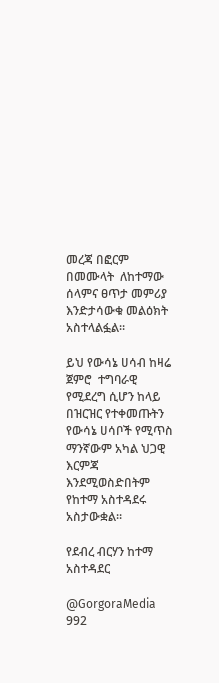መረጃ በፎርም በመሙላት  ለከተማው ሰላምና ፀጥታ መምሪያ እንድታሳውቁ መልዕክት አስተላልፏል።

ይህ የውሳኔ ሀሳብ ከዛሬ ጀምሮ  ተግባራዊ  የሚደረግ ሲሆን ከላይ በዝርዝር የተቀመጡትን የውሳኔ ሀሳቦች የሚጥስ ማንኛውም አካል ህጋዊ እርምጃ እንደሚወስድበትም የከተማ አስተዳደሩ  አስታውቋል።

የደብረ ብርሃን ከተማ አስተዳደር

@GorgoraMedia
992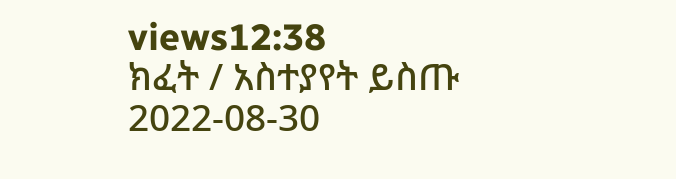views12:38
ክፈት / አስተያየት ይስጡ
2022-08-30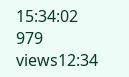15:34:02
979 views12:34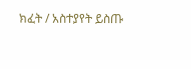ክፈት / አስተያየት ይስጡ